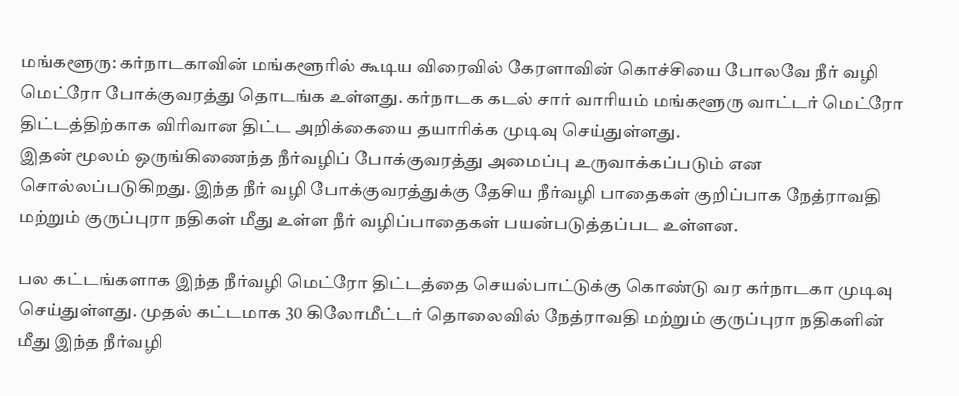மங்களூரு: கர்நாடகாவின் மங்களூரில் கூடிய விரைவில் கேரளாவின் கொச்சியை போலவே நீர் வழி மெட்ரோ போக்குவரத்து தொடங்க உள்ளது. கர்நாடக கடல் சார் வாரியம் மங்களூரு வாட்டர் மெட்ரோ திட்டத்திற்காக விரிவான திட்ட அறிக்கையை தயாரிக்க முடிவு செய்துள்ளது.
இதன் மூலம் ஒருங்கிணைந்த நீர்வழிப் போக்குவரத்து அமைப்பு உருவாக்கப்படும் என சொல்லப்படுகிறது. இந்த நீர் வழி போக்குவரத்துக்கு தேசிய நீர்வழி பாதைகள் குறிப்பாக நேத்ராவதி மற்றும் குருப்புரா நதிகள் மீது உள்ள நீர் வழிப்பாதைகள் பயன்படுத்தப்பட உள்ளன.

பல கட்டங்களாக இந்த நீர்வழி மெட்ரோ திட்டத்தை செயல்பாட்டுக்கு கொண்டு வர கர்நாடகா முடிவு செய்துள்ளது. முதல் கட்டமாக 30 கிலோமீட்டர் தொலைவில் நேத்ராவதி மற்றும் குருப்புரா நதிகளின் மீது இந்த நீர்வழி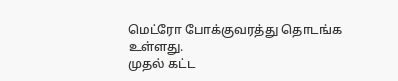மெட்ரோ போக்குவரத்து தொடங்க உள்ளது.
முதல் கட்ட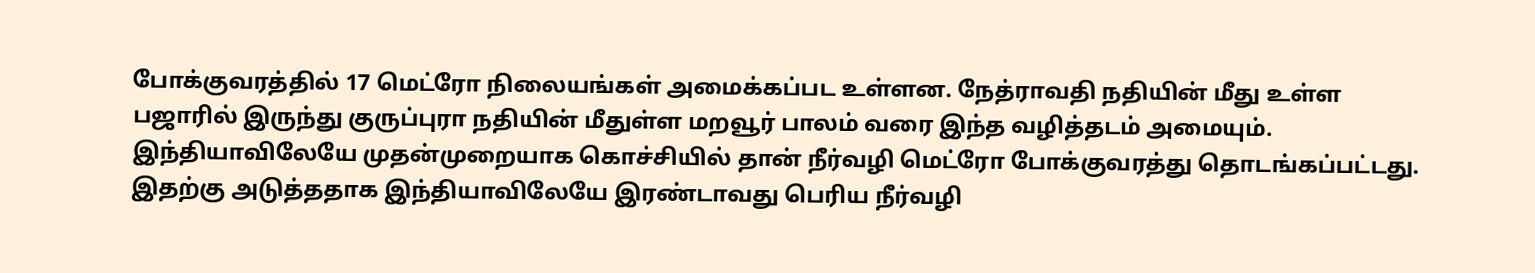போக்குவரத்தில் 17 மெட்ரோ நிலையங்கள் அமைக்கப்பட உள்ளன. நேத்ராவதி நதியின் மீது உள்ள பஜாரில் இருந்து குருப்புரா நதியின் மீதுள்ள மறவூர் பாலம் வரை இந்த வழித்தடம் அமையும். இந்தியாவிலேயே முதன்முறையாக கொச்சியில் தான் நீர்வழி மெட்ரோ போக்குவரத்து தொடங்கப்பட்டது. இதற்கு அடுத்ததாக இந்தியாவிலேயே இரண்டாவது பெரிய நீர்வழி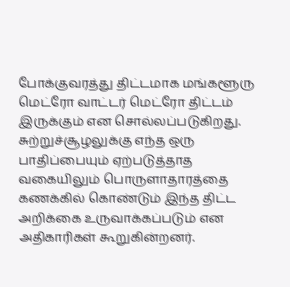போக்குவரத்து திட்டமாக மங்களூரு மெட்ரோ வாட்டர் மெட்ரோ திட்டம் இருக்கும் என சொல்லப்படுகிறது.
சுற்றுச்சூழலுக்கு எந்த ஒரு பாதிப்பையும் ஏற்படுத்தாத வகையிலும் பொருளாதாரத்தை கணக்கில் கொண்டும் இந்த திட்ட அறிக்கை உருவாக்கப்படும் என அதிகாரிகள் கூறுகின்றனர்.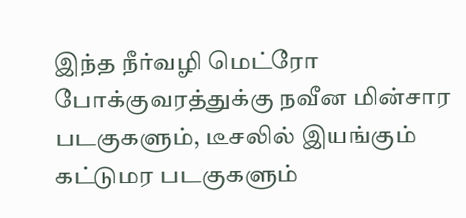இந்த நீர்வழி மெட்ரோ போக்குவரத்துக்கு நவீன மின்சார படகுகளும், டீசலில் இயங்கும் கட்டுமர படகுகளும்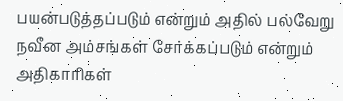பயன்படுத்தப்படும் என்றும் அதில் பல்வேறு நவீன அம்சங்கள் சேர்க்கப்படும் என்றும் அதிகாரிகள்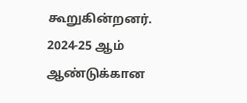கூறுகின்றனர்.
2024-25 ஆம் ஆண்டுக்கான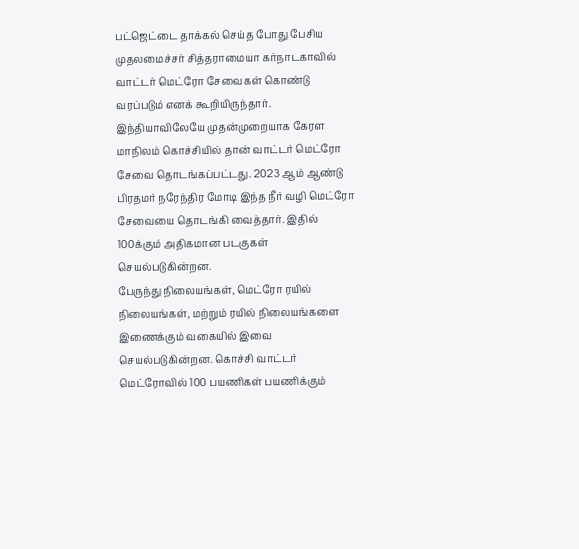பட்ஜெட்டை தாக்கல் செய்த போது பேசிய முதலமைச்சர் சித்தராமையா கர்நாடகாவில் வாட்டர் மெட்ரோ சேவைகள் கொண்டு வரப்படும் எனக் கூறியிருந்தார். இந்தியாவிலேயே முதன்முறையாக கேரள மாநிலம் கொச்சியில் தான் வாட்டர் மெட்ரோ சேவை தொடங்கப்பட்டது. 2023 ஆம் ஆண்டு பிரதமர் நரேந்திர மோடி இந்த நீர் வழி மெட்ரோ சேவையை தொடங்கி வைத்தார். இதில் 100க்கும் அதிகமான படகுகள் செயல்படுகின்றன.
பேருந்து நிலையங்கள், மெட்ரோ ரயில் நிலையங்கள், மற்றும் ரயில் நிலையங்களை இணைக்கும் வகையில் இவை செயல்படுகின்றன. கொச்சி வாட்டர் மெட்ரோவில் 100 பயணிகள் பயணிக்கும்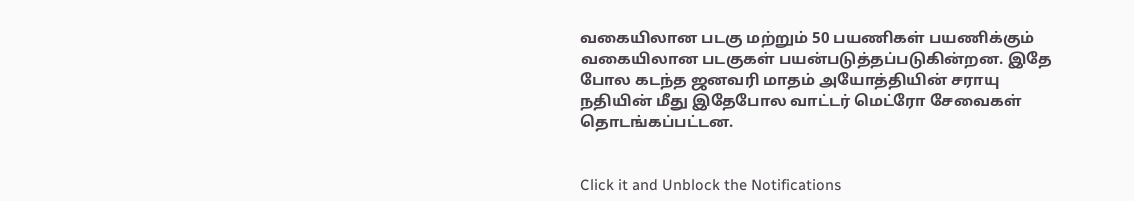வகையிலான படகு மற்றும் 50 பயணிகள் பயணிக்கும் வகையிலான படகுகள் பயன்படுத்தப்படுகின்றன. இதே போல கடந்த ஜனவரி மாதம் அயோத்தியின் சராயு நதியின் மீது இதேபோல வாட்டர் மெட்ரோ சேவைகள் தொடங்கப்பட்டன.


Click it and Unblock the Notifications